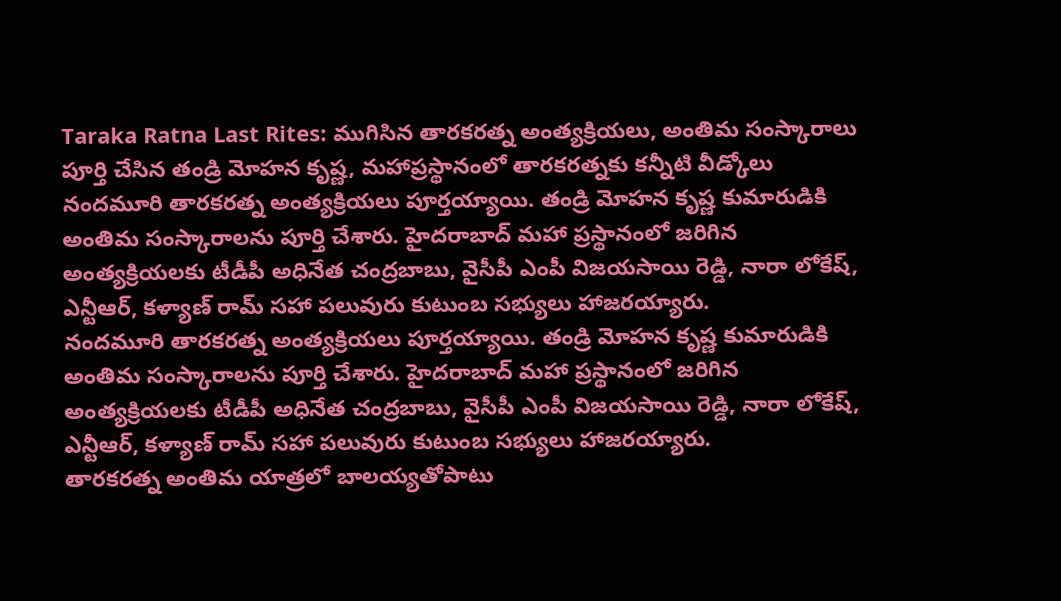Taraka Ratna Last Rites: ముగిసిన తారకరత్న అంత్యక్రియలు, అంతిమ సంస్కారాలు పూర్తి చేసిన తండ్రి మోహన కృష్ణ, మహాప్రస్థానంలో తారకరత్నకు కన్నీటి వీడ్కోలు
నందమూరి తారకరత్న అంత్యక్రియలు పూర్తయ్యాయి. తండ్రి మోహన కృష్ణ కుమారుడికి అంతిమ సంస్కారాలను పూర్తి చేశారు. హైదరాబాద్ మహా ప్రస్థానంలో జరిగిన అంత్యక్రియలకు టీడీపీ అధినేత చంద్రబాబు, వైసీపీ ఎంపీ విజయసాయి రెడ్డి, నారా లోకేష్, ఎన్టీఆర్, కళ్యాణ్ రామ్ సహా పలువురు కుటుంబ సభ్యులు హాజరయ్యారు.
నందమూరి తారకరత్న అంత్యక్రియలు పూర్తయ్యాయి. తండ్రి మోహన కృష్ణ కుమారుడికి అంతిమ సంస్కారాలను పూర్తి చేశారు. హైదరాబాద్ మహా ప్రస్థానంలో జరిగిన అంత్యక్రియలకు టీడీపీ అధినేత చంద్రబాబు, వైసీపీ ఎంపీ విజయసాయి రెడ్డి, నారా లోకేష్, ఎన్టీఆర్, కళ్యాణ్ రామ్ సహా పలువురు కుటుంబ సభ్యులు హాజరయ్యారు.
తారకరత్న అంతిమ యాత్రలో బాలయ్యతోపాటు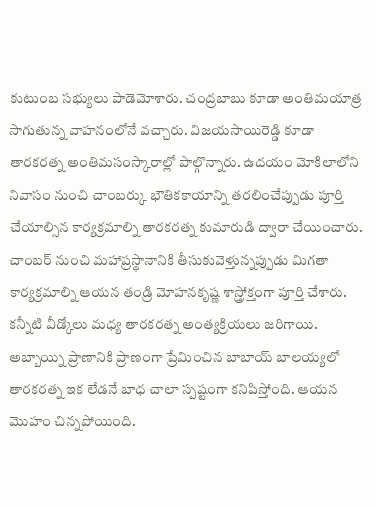కుటుంబ సభ్యులు పాడెమోశారు. చంద్రబాబు కూడా అంతిమయాత్ర సాగుతున్న వాహనంలోనే వచ్చారు. విజయసాయిరెడ్డి కూడా తారకరత్న అంతిమసంస్కారాల్లో పాల్గొన్నారు. ఉదయం మోకిలాలోని నివాసం నుంచి చాంబర్కు భౌతికకాయాన్ని తరలించేప్పుడు పూర్తి చేయాల్సిన కార్యక్రమాల్ని తారకరత్న కుమారుడి ద్వారా చేయించారు. చాంబర్ నుంచి మహాప్రస్థానానికి తీసుకువెళ్తున్నప్పుడు మిగతా కార్యక్రమాల్ని ఆయన తండ్రి మోహనకృష్ణ శాస్త్రోక్తంగా పూర్తి చేశారు. కన్నీటి వీడ్కోలు మధ్య తారకరత్న అంత్యక్రియలు జరిగాయి.
అబ్బాయ్ని ప్రాణానికి ప్రాణంగా ప్రేమించిన బాబాయ్ బాలయ్యలో తారకరత్న ఇక లేడనే బాధ చాలా స్పష్టంగా కనిపిస్తోంది. ఆయన మొహం చిన్నపోయింది.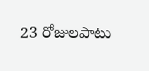23 రోజులపాటు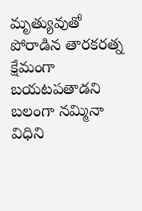మృత్యువుతో పోరాడిన తారకరత్న క్షేమంగా బయటపతాడని బలంగా నమ్మినా విధిని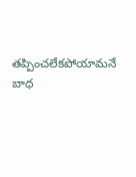తప్పించలేకపోయామనే బాధ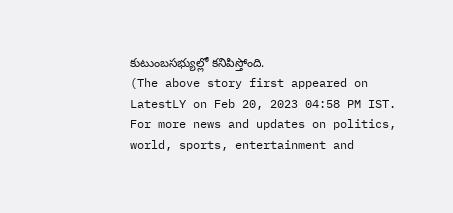కుటుంబసభ్యుల్లో కనిపిస్తోంది.
(The above story first appeared on LatestLY on Feb 20, 2023 04:58 PM IST. For more news and updates on politics, world, sports, entertainment and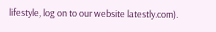lifestyle, log on to our website latestly.com).